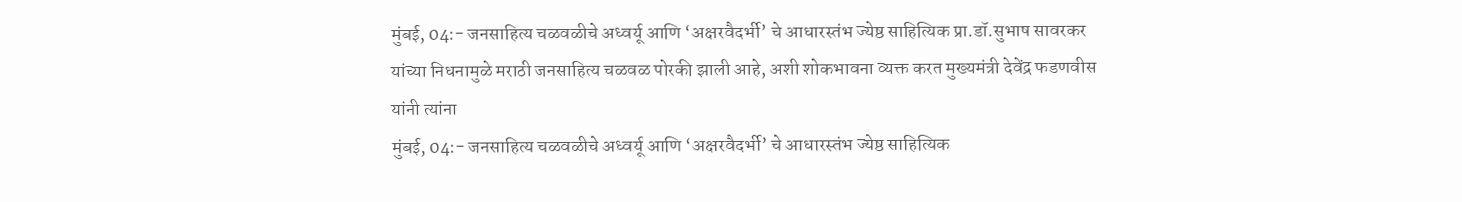मुंबई, 04:- जनसाहित्य चळवळीचे अध्वर्यू आणि ‘अक्षरवैदर्भी’ चे आधारस्तंभ ज्येष्ठ साहित्यिक प्रा.डॉ.सुभाष सावरकर यांच्या निधनामुळे मराठी जनसाहित्य चळवळ पोरकी झाली आहे, अशी शोकभावना व्यक्त करत मुख्यमंत्री देवेंद्र फडणवीस यांनी त्यांना
मुंबई, 04:- जनसाहित्य चळवळीचे अध्वर्यू आणि ‘अक्षरवैदर्भी’ चे आधारस्तंभ ज्येष्ठ साहित्यिक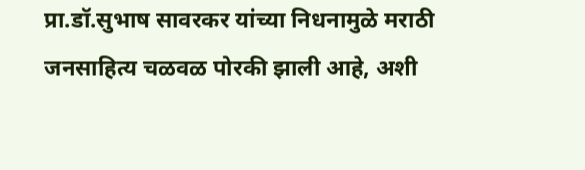प्रा.डॉ.सुभाष सावरकर यांच्या निधनामुळे मराठी जनसाहित्य चळवळ पोरकी झाली आहे, अशी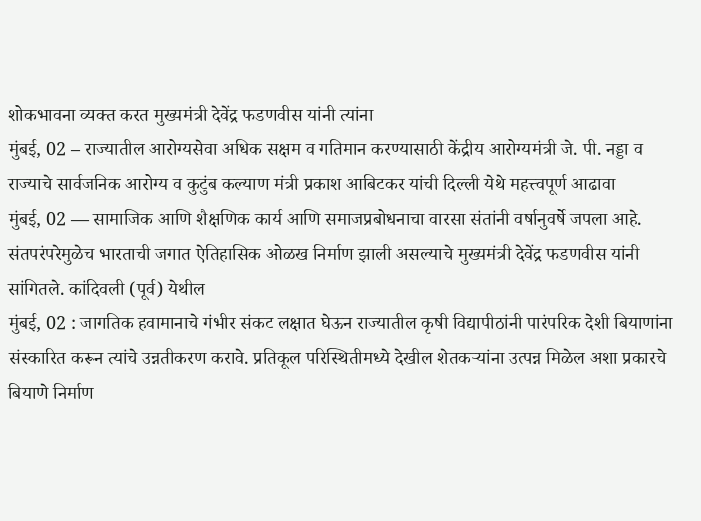शोकभावना व्यक्त करत मुख्यमंत्री देवेंद्र फडणवीस यांनी त्यांना
मुंबई, 02 – राज्यातील आरोग्यसेवा अधिक सक्षम व गतिमान करण्यासाठी केंद्रीय आरोग्यमंत्री जे. पी. नड्डा व राज्याचे सार्वजनिक आरोग्य व कुटुंब कल्याण मंत्री प्रकाश आबिटकर यांची दिल्ली येथे महत्त्वपूर्ण आढावा
मुंबई, 02 — सामाजिक आणि शैक्षणिक कार्य आणि समाजप्रबोधनाचा वारसा संतांनी वर्षानुवर्षे जपला आहे. संतपरंपरेमुळेच भारताची जगात ऐतिहासिक ओळख निर्माण झाली असल्याचे मुख्यमंत्री देवेंद्र फडणवीस यांनी सांगितले. कांदिवली (पूर्व) येथील
मुंबई, 02 : जागतिक हवामानाचे गंभीर संकट लक्षात घेऊन राज्यातील कृषी विद्यापीठांनी पारंपरिक देशी बियाणांना संस्कारित करून त्यांचे उन्नतीकरण करावे. प्रतिकूल परिस्थितीमध्ये देखील शेतकऱ्यांना उत्पन्न मिळेल अशा प्रकारचे बियाणे निर्माण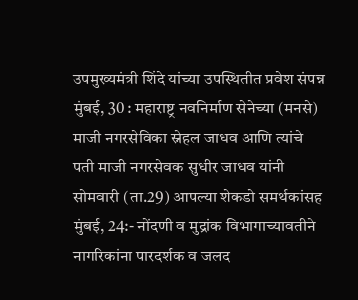उपमुख्यमंत्री शिंदे यांच्या उपस्थितीत प्रवेश संपन्न मुंबई, 30 : महाराष्ट्र नवनिर्माण सेनेच्या (मनसे) माजी नगरसेविका स्नेहल जाधव आणि त्यांचे पती माजी नगरसेवक सुधीर जाधव यांनी सोमवारी (ता.29) आपल्या शेकडो समर्थकांसह
मुंबई, 24:- नोंदणी व मुद्रांक विभागाच्यावतीने नागरिकांना पारदर्शक व जलद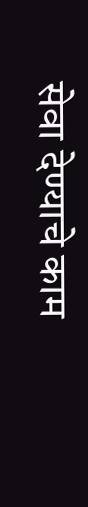सेवा देण्याचे काम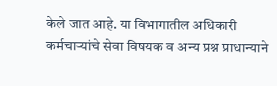केले जात आहे. या विभागातील अधिकारी कर्मचाऱ्यांचे सेवा विषयक व अन्य प्रश्न प्राधान्याने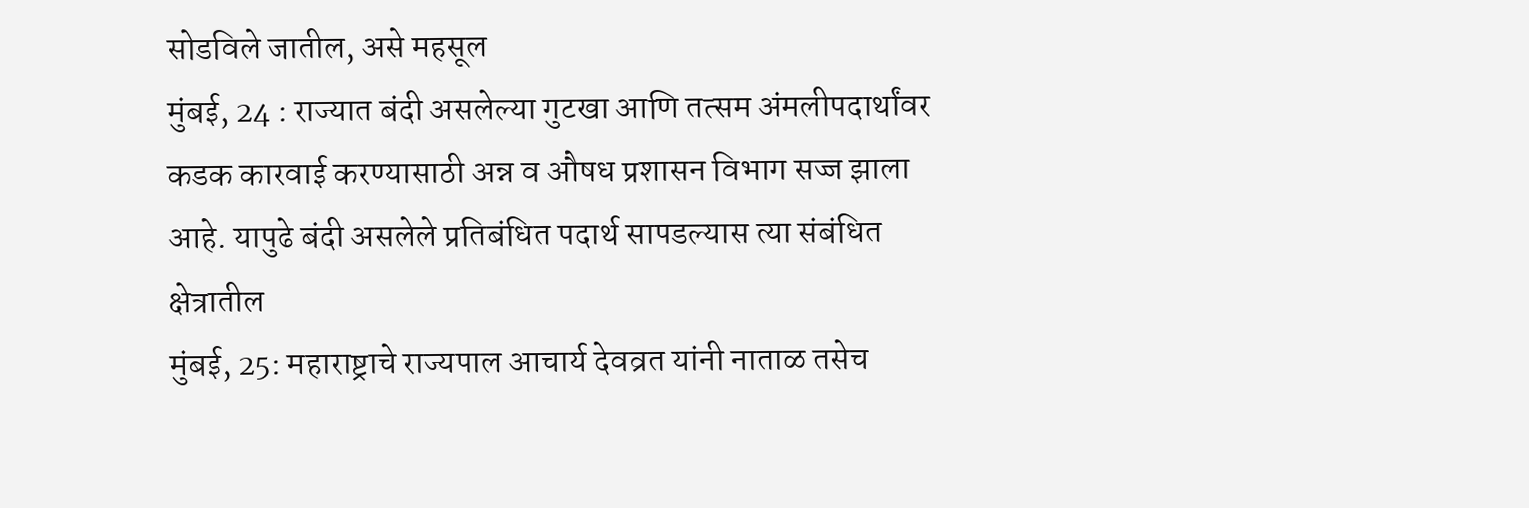सोडविले जातील, असे महसूल
मुंबई, 24 : राज्यात बंदी असलेल्या गुटखा आणि तत्सम अंमलीपदार्थांवर कडक कारवाई करण्यासाठी अन्न व औषध प्रशासन विभाग सज्ज झाला आहे. यापुढे बंदी असलेले प्रतिबंधित पदार्थ सापडल्यास त्या संबंधित क्षेत्रातील
मुंबई, 25: महाराष्ट्राचे राज्यपाल आचार्य देवव्रत यांनी नाताळ तसेच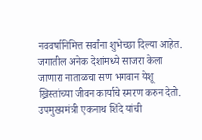नववर्षानिमित्त सर्वांना शुभेच्छा दिल्या आहेत. जगातील अनेक देशांमध्ये साजरा केला जाणारा नाताळचा सण भगवान येशू ख्रिस्तांच्या जीवन कार्याचे स्मरण करुन देतो.
उपमुख्यमंत्री एकनाथ शिंदे यांची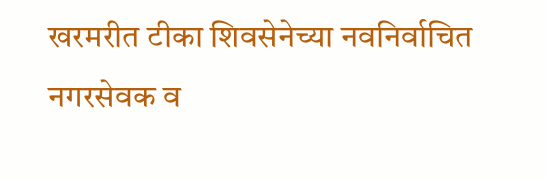खरमरीत टीका शिवसेनेच्या नवनिर्वाचित नगरसेवक व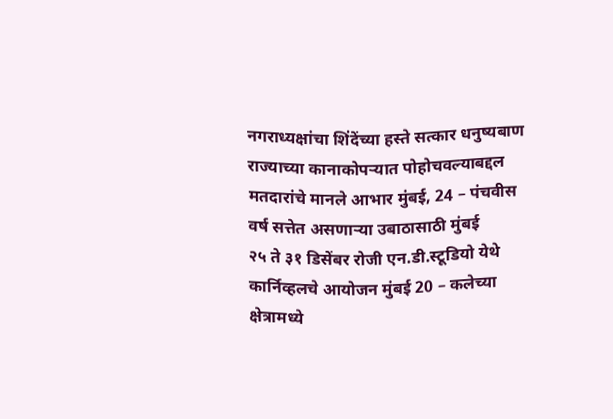नगराध्यक्षांचा शिंदेंच्या हस्ते सत्कार धनुष्यबाण राज्याच्या कानाकोपऱ्यात पोहोचवल्याबद्दल मतदारांचे मानले आभार मुंबई, 24 – पंचवीस वर्ष सत्तेत असणाऱ्या उबाठासाठी मुंबई
२५ ते ३१ डिसेंबर रोजी एन.डी.स्टूडियो येथे कार्निव्हलचे आयोजन मुंबई 20 – कलेच्या क्षेत्रामध्ये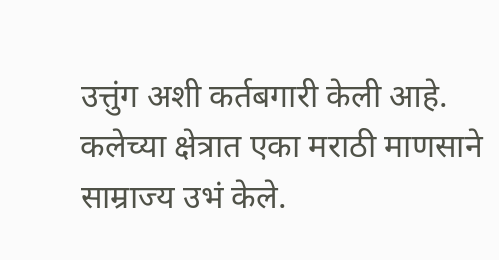उत्तुंग अशी कर्तबगारी केली आहे. कलेच्या क्षेत्रात एका मराठी माणसाने साम्राज्य उभं केले.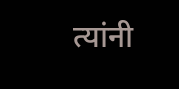त्यांनी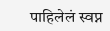पाहिलेलं स्वप्न